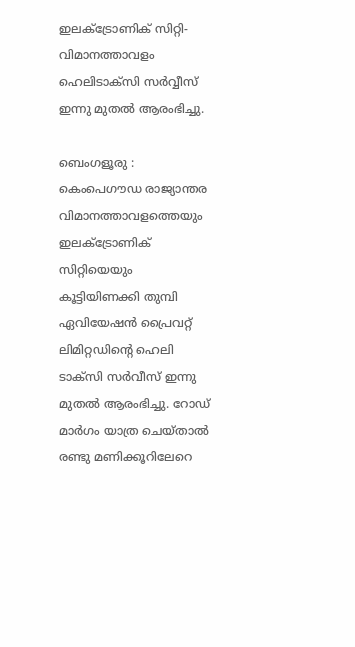ഇലക്ട്രോണിക് സിറ്റി-വിമാനത്താവളം ഹെലിടാക്സി സർവ്വീസ് ഇന്നു മുതൽ ആരംഭിച്ചു.

ബെംഗളൂരു : കെംപെഗൗഡ രാജ്യാന്തര വിമാനത്താവളത്തെയും ഇലക്ട്രോണിക് സിറ്റിയെയും കൂട്ടിയിണക്കി തുമ്പി ഏവിയേഷൻ പ്രൈവറ്റ് ലിമിറ്റഡിന്റെ ഹെലി ടാക്സി സർവീസ് ഇന്നു മുതൽ ആരംഭിച്ചു. റോഡ് മാർഗം യാത്ര ചെയ്താൽ രണ്ടു മണിക്കൂറിലേറെ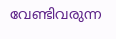വേണ്ടിവരുന്ന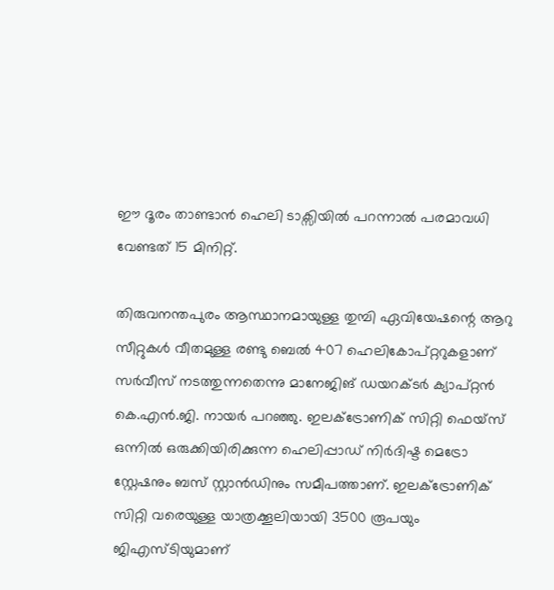ഈ ദൂരം താണ്ടാൻ ഹെലി ടാക്സിയിൽ പറന്നാൽ പരമാവധി വേണ്ടത് 15 മിനിറ്റ്.

തിരുവനന്തപുരം ആസ്ഥാനമായുള്ള തുമ്പി ഏവിയേഷന്റെ ആറു സീറ്റുകൾ വീതമുള്ള രണ്ടു ബെൽ 407 ഹെലികോപ്റ്ററുകളാണ് സർവീസ് നടത്തുന്നതെന്നു മാനേജിങ് ഡയറക്ടർ ക്യാപ്റ്റൻ കെ.എൻ.ജി. നായർ പറഞ്ഞു. ഇലക്ട്രോണിക് സിറ്റി ഫെയ്സ് ഒന്നിൽ ഒരുക്കിയിരിക്കുന്ന ഹെലിപ്പാഡ് നിർദിഷ്ട മെട്രോ സ്റ്റേഷനും ബസ് സ്റ്റാൻഡിനും സമീപത്താണ്. ഇലക്ട്രോണിക് സിറ്റി വരെയുള്ള യാത്രക്കൂലിയായി 3500 രൂപയും ജിഎസ്ടിയുമാണ്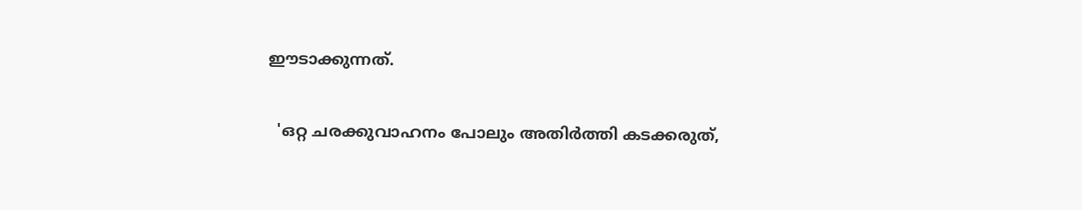ഈടാക്കുന്നത്.

  'ഒറ്റ ചരക്കുവാഹനം പോലും അതിർത്തി കടക്കരുത്,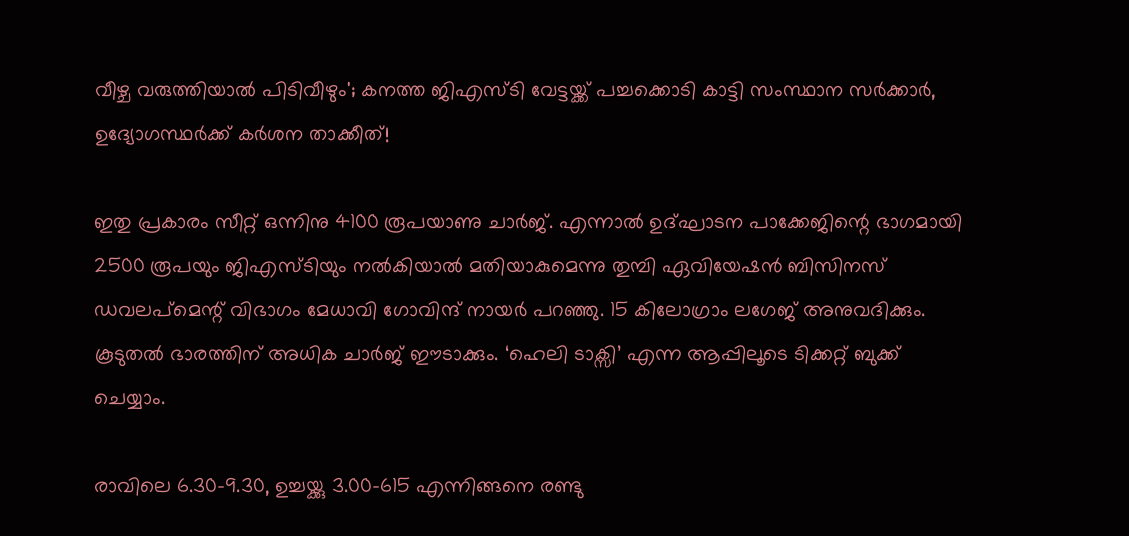വീഴ്ച വരുത്തിയാൽ പിടിവീഴും'; കനത്ത ജിഎസ്ടി വേട്ടയ്ക്ക് പച്ചക്കൊടി കാട്ടി സംസ്ഥാന സർക്കാർ, ഉദ്യോഗസ്ഥർക്ക് കർശന താക്കീത്!

ഇതു പ്രകാരം സീറ്റ് ഒന്നിനു 4100 രൂപയാണു ചാർജ്. എന്നാൽ ഉദ്ഘാടന പാക്കേജിന്റെ ഭാഗമായി 2500 രൂപയും ജിഎസ്ടിയും നൽകിയാൽ മതിയാകുമെന്നു തുമ്പി ഏവിയേഷൻ ബിസിനസ് ഡവലപ്മെന്റ് വിഭാഗം മേധാവി ഗോവിന്ദ് നായർ പറഞ്ഞു. 15 കിലോഗ്രാം ലഗേജ് അനുവദിക്കും. കൂടുതൽ ഭാരത്തിന് അധിക ചാർജ് ഈടാക്കും. ‘ഹെലി ടാക്സി’ എന്ന ആപ്പിലൂടെ ടിക്കറ്റ് ബുക്ക് ചെയ്യാം.

രാവിലെ 6.30-9.30, ഉച്ചയ്ക്കു 3.00-615 എന്നിങ്ങനെ രണ്ടു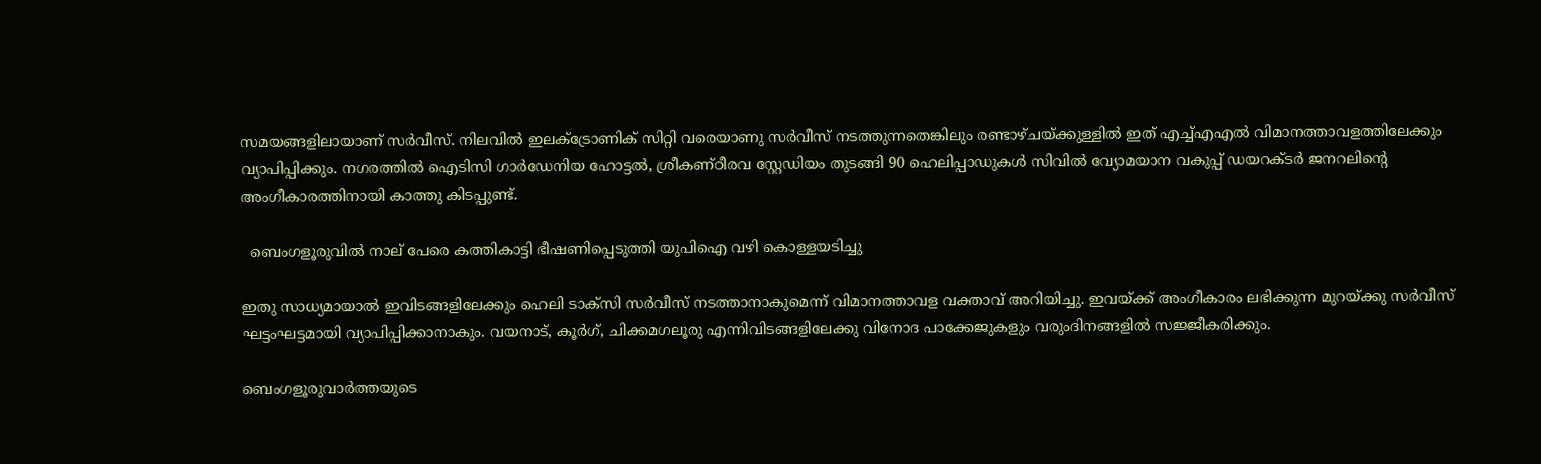സമയങ്ങളിലായാണ് സർവീസ്. നിലവിൽ ഇലക്ട്രോണിക് സിറ്റി വരെയാണു സർവീസ് നടത്തുന്നതെങ്കിലും രണ്ടാഴ്ചയ്ക്കുള്ളിൽ ഇത് എച്ച്എഎൽ വിമാനത്താവളത്തിലേക്കും വ്യാപിപ്പിക്കും. നഗരത്തിൽ ഐടിസി ഗാർഡേനിയ ഹോട്ടൽ, ശ്രീകണ്ഠീരവ സ്റ്റേഡിയം തുടങ്ങി 90 ഹെലിപ്പാഡുകൾ സിവിൽ വ്യോമയാന വകുപ്പ് ഡയറക്ടർ ജനറലിന്റെ അംഗീകാരത്തിനായി കാത്തു കിടപ്പുണ്ട്.

  ബെംഗളൂരുവിൽ നാല് പേരെ കത്തികാട്ടി ഭീഷണിപ്പെടുത്തി യുപിഐ വഴി കൊള്ളയടിച്ചു

ഇതു സാധ്യമായാൽ ഇവിടങ്ങളിലേക്കും ഹെലി ടാക്സി സർവീസ് നടത്താനാകുമെന്ന് വിമാനത്താവള വക്താവ് അറിയിച്ചു. ഇവയ്ക്ക് അംഗീകാരം ലഭിക്കുന്ന മുറയ്ക്കു സർവീസ് ഘട്ടംഘട്ടമായി വ്യാപിപ്പിക്കാനാകും. വയനാട്, കൂർഗ്, ചിക്കമഗലൂരു എന്നിവിടങ്ങളിലേക്കു വിനോദ പാക്കേജുകളും വരുംദിനങ്ങളിൽ സജ്ജീകരിക്കും.

ബെംഗളൂരുവാർത്തയുടെ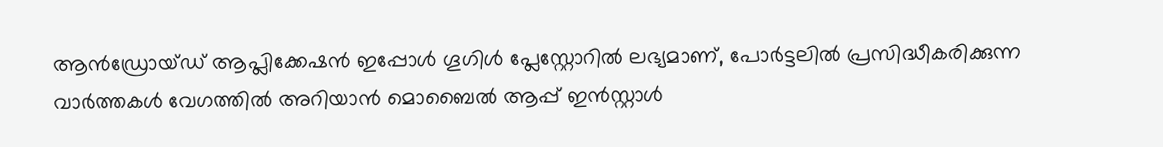ആൻഡ്രോയ്ഡ് ആപ്ലിക്കേഷൻ ഇപ്പോൾ ഗൂഗിൾ പ്ലേസ്റ്റോറിൽ ലഭ്യമാണ്, പോർട്ടലിൽ പ്രസിദ്ധീകരിക്കുന്ന വാർത്തകൾ വേഗത്തിൽ അറിയാൻ മൊബൈൽ ആപ്പ് ഇൻസ്റ്റാൾ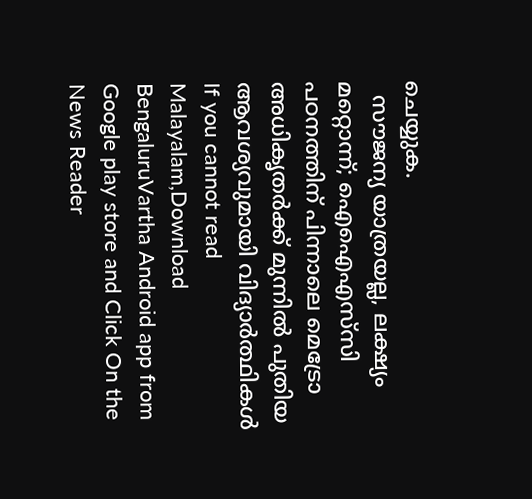ചെയ്യുക.
  സൗജന്യ യാത്രയല്ല, ലക്ഷ്യം മറ്റൊന്ന്; ഐഐഎസ്‌സി പഠനത്തിന് പിന്നാലെ മെട്രോ അധികൃതർക്ക് മുന്നിൽ പുതിയ ആവശ്യവുമായി വിദ്യാർത്ഥികൾ
If you cannot read Malayalam,Download BengaluruVartha Android app from Google play store and Click On the News Reader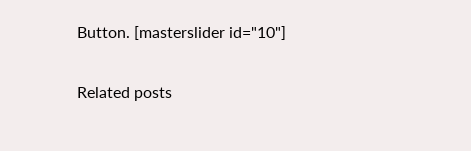Button. [masterslider id="10"]

Related posts